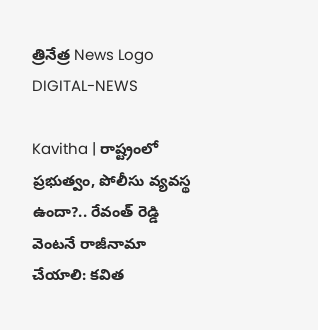త్రినేత్ర News Logo
DIGITAL-NEWS

Kavitha | రాష్ట్రంలో ప్రభుత్వం, పోలీసు వ్యవస్థ ఉందా?.. రేవంత్ రెడ్డి వెంట‌నే రాజీనామా చేయాలి: క‌విత‌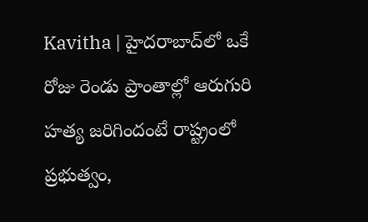Kavitha | హైదరాబాద్‌లో ఒకే రోజు రెండు ప్రాంతాల్లో ఆరుగురి హ‌త్య జ‌రిగిందంటే రాష్ట్రంలో ప్రభుత్వం,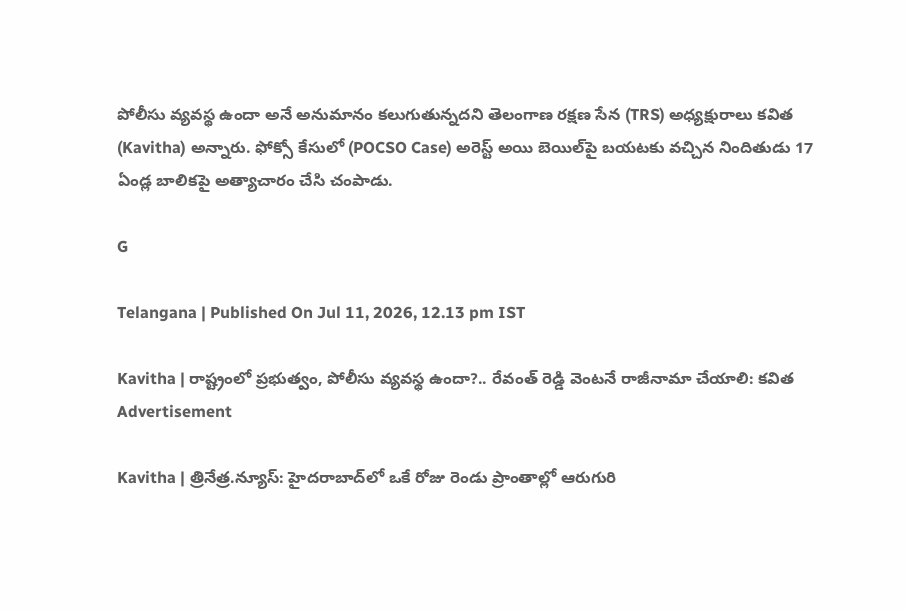పోలీసు వ్యవస్థ ఉందా అనే అనుమానం కలుగుతున్న‌ద‌ని తెలంగాణ ర‌క్ష‌ణ సేన (TRS) అధ్య‌క్షురాలు క‌విత (Kavitha) అన్నారు. ఫోక్సో కేసులో (POCSO Case) అరెస్ట్ అయి బెయిల్‌పై బయటకు వచ్చిన నిందితుడు 17 ఏండ్ల బాలికపై అత్యాచారం చేసి చంపాడు.

G

Telangana | Published On Jul 11, 2026, 12.13 pm IST

Kavitha | రాష్ట్రంలో ప్రభుత్వం, పోలీసు వ్యవస్థ ఉందా?.. రేవంత్ రెడ్డి వెంట‌నే రాజీనామా చేయాలి: క‌విత‌
Advertisement

Kavitha | త్రినేత్ర‌.న్యూస్‌: హైదరాబాద్‌లో ఒకే రోజు రెండు ప్రాంతాల్లో ఆరుగురి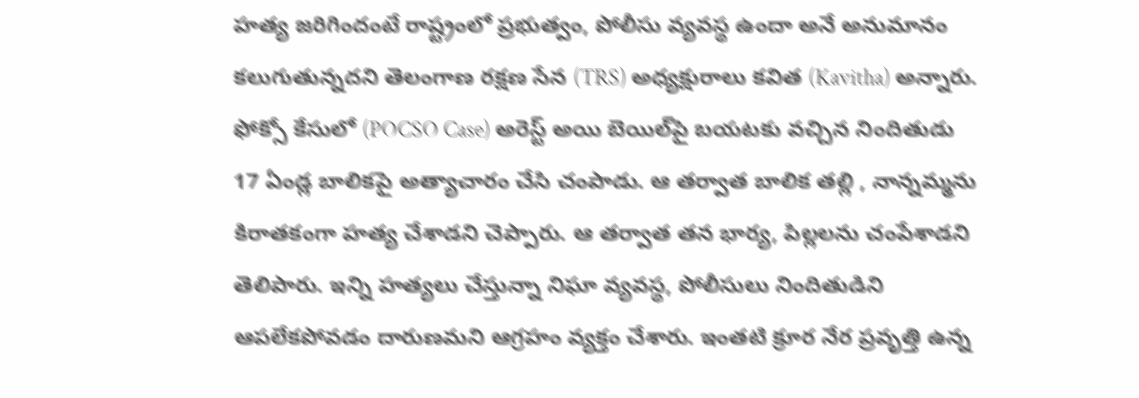హ‌త్య జ‌రిగిందంటే రాష్ట్రంలో ప్రభుత్వం, పోలీసు వ్యవస్థ ఉందా అనే అనుమానం కలుగుతున్న‌ద‌ని తెలంగాణ ర‌క్ష‌ణ సేన (TRS) అధ్య‌క్షురాలు క‌విత (Kavitha) అన్నారు. ఫోక్సో కేసులో (POCSO Case) అరెస్ట్ అయి బెయిల్‌పై బయటకు వచ్చిన నిందితుడు 17 ఏండ్ల బాలికపై అత్యాచారం చేసి చంపాడు. ఆ తర్వాత బాలిక తల్లి , నాన్నమ్మను కిరాతకంగా హత్య చేశాడని చెప్పారు. ఆ తర్వాత తన భార్య, పిల్లలను చంపేశాడని తెలిపారు. ఇన్ని హత్యలు చేస్తున్నా నిఘా వ్యవస్థ, పోలీసులు నిందితుడిని ఆపలేకపోవడం దారుణమ‌ని ఆగ్ర‌హం వ్య‌క్తం చేశారు. ఇంతటి క్రూర నేర ప్రవృత్తి ఉన్న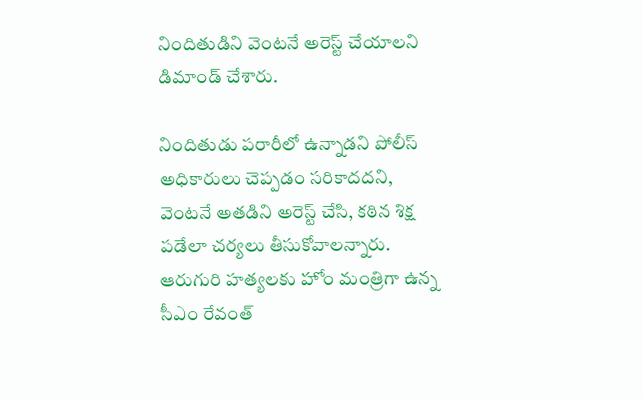నిందితుడిని వెంటనే అరెస్ట్ చేయాలని డిమాండ్ చేశారు.

నిందితుడు పరారీలో ఉన్నాడని పోలీస్ అధికారులు చెప్పడం సరికాదద‌ని, వెంటనే అత‌డిని అరెస్ట్ చేసి, కఠిన శిక్ష పడేలా చర్యలు తీసుకోవాల‌న్నారు. ఆరుగురి హత్యలకు హోం మంత్రిగా ఉన్న సీఎం రేవంత్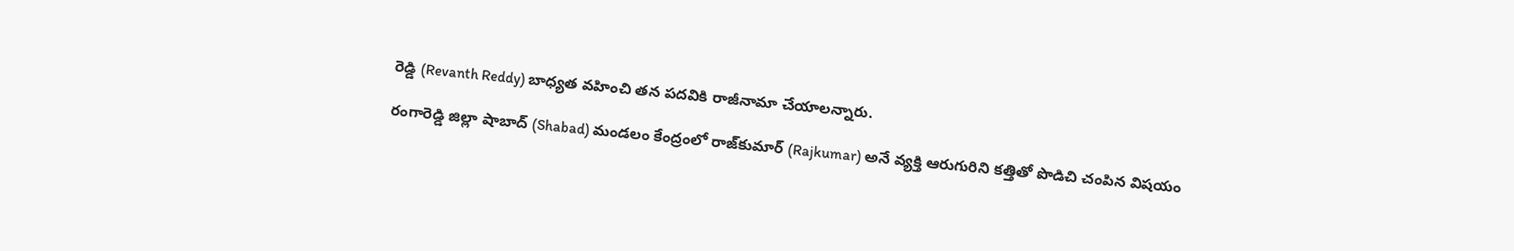రెడ్డి (Revanth Reddy) బాధ్యత వహించి తన పదవికి రాజీనామా చేయాల‌న్నారు.

రంగారెడ్డి జిల్లా షాబాద్ (Shabad) మండ‌లం కేంద్రంలో రాజ్‌కుమార్ (Rajkumar) అనే వ్య‌క్తి ఆరుగురిని క‌త్తితో పొడిచి చంపిన విష‌యం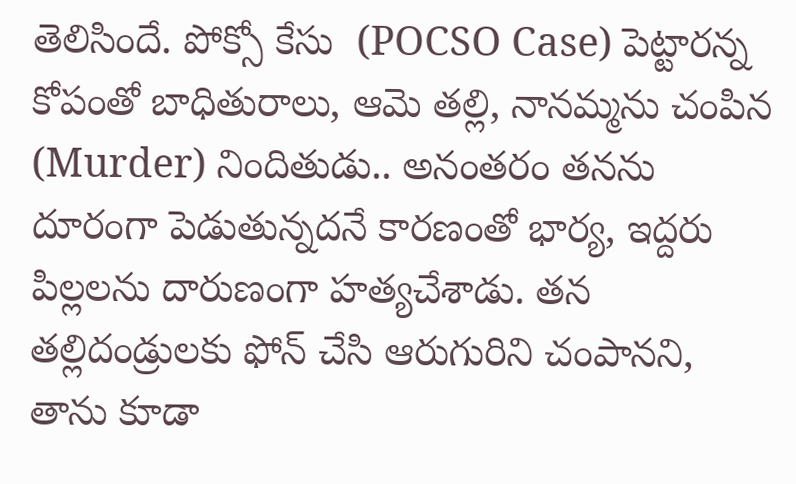తెలిసిందే. పోక్సో కేసు  (POCSO Case) పెట్టార‌న్న కోపంతో బాధితురాలు, ఆమె త‌ల్లి, నాన‌మ్మ‌ను చంపిన (Murder) నిందితుడు.. అనంత‌రం త‌న‌ను దూరంగా పెడుతున్న‌ద‌నే కార‌ణంతో భార్య‌, ఇద్ద‌రు పిల్ల‌ల‌ను దారుణంగా హ‌త్య‌చేశాడు. త‌న త‌ల్లిదండ్రుల‌కు ఫోన్ చేసి ఆరుగురిని చంపాన‌ని, తాను కూడా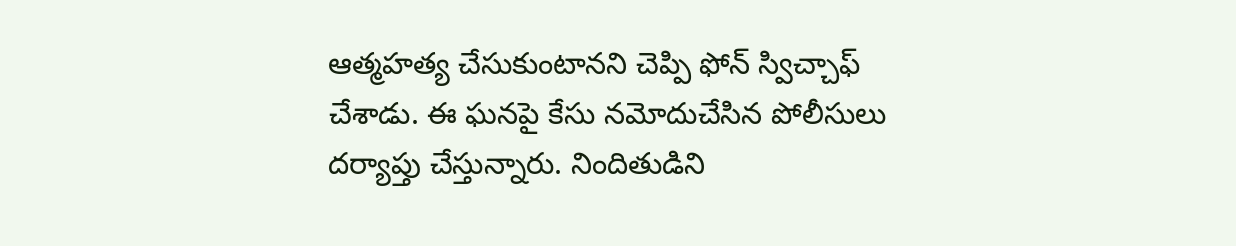ఆత్మ‌హ‌త్య చేసుకుంటాన‌ని చెప్పి ఫోన్ స్విచ్చాఫ్ చేశాడు. ఈ ఘ‌న‌పై కేసు న‌మోదుచేసిన పోలీసులు ద‌ర్యాప్తు చేస్తున్నారు. నిందితుడిని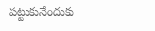ప‌ట్టుకునేందుకు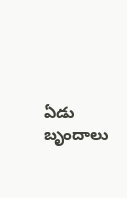ఏడు బృందాలు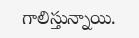గాలిస్తున్నాయి.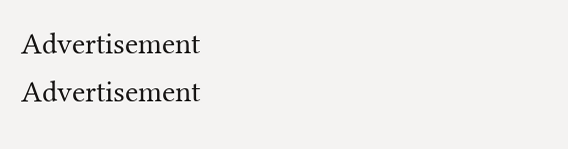Advertisement
Advertisement